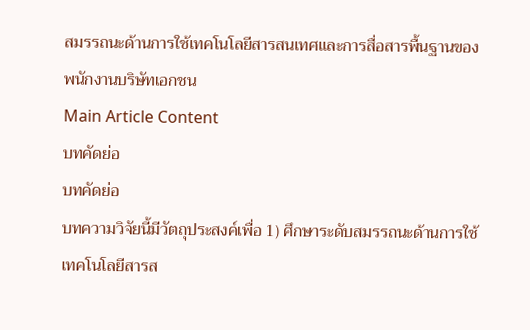สมรรถนะด้านการใช้เทคโนโลยีสารสนเทศและการสื่อสารพื้นฐานของพนักงานบริษัทเอกชน
Main Article Content
บทคัดย่อ
บทคัดย่อ
บทความวิจัยนี้มีวัตถุประสงค์เพื่อ 1) ศึกษาระดับสมรรถนะด้านการใช้เทคโนโลยีสารส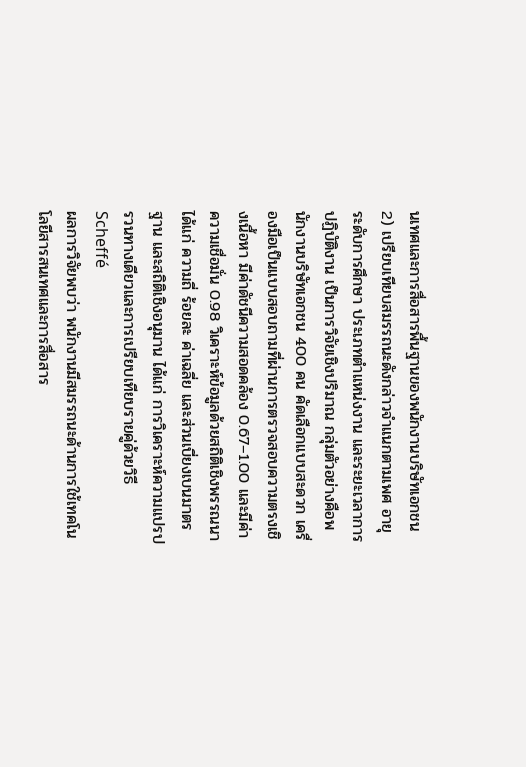นเทศและการสื่อสารพื้นฐานของพนักงานบริษัทเอกชน 2) เปรียบเทียบสมรรถนะดังกล่าวจำแนกตามเพศ อายุ ระดับการศึกษา ประเภทตำแหน่งงาน และระยะเวลาการปฏิบัติงาน เป็นการวิจัยเชิงปริมาณ กลุ่มตัวอย่างคือพนักงานบริษัทเอกชน 400 คน คัดเลือกแบบสะดวก เครื่องมือเป็นแบบสอบถามที่ผ่านการตรวจสอบความตรงเชิงเนื้อหา มีค่าดัชนีความสอดคล้อง 0.67–1.00 และมีค่าความเชื่อมั่น 0.98 วิเคราะห์ข้อมูลด้วยสถิติเชิงพรรณนา ได้แก่ ความถี่ ร้อยละ ค่าเฉลี่ย และส่วนเบี่ยงเบนมาตรฐาน และสถิติเชิงอนุมาน ได้แก่ การวิเคราะห์ความแปรปรวนทางเดียวและการเปรียบเทียบรายคู่ด้วยวิธี Scheffé
ผลการวิจัยพบว่า พนักงานมีสมรรถนะด้านการใช้เทคโนโลยีสารสนเทศและการสื่อสาร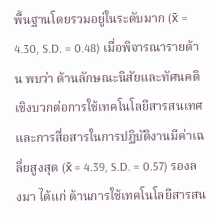พื้นฐานโดยรวมอยู่ในระดับมาก (x̄ = 4.30, S.D. = 0.48) เมื่อพิจารณารายด้าน พบว่า ด้านลักษณะนิสัยและทัศนคติเชิงบวกต่อการใช้เทคโนโลยีสารสนเทศและการสื่อสารในการปฏิบัติงานมีค่าเฉลี่ยสูงสุด (x̄ = 4.39, S.D. = 0.57) รองลงมา ได้แก่ ด้านการใช้เทคโนโลยีสารสน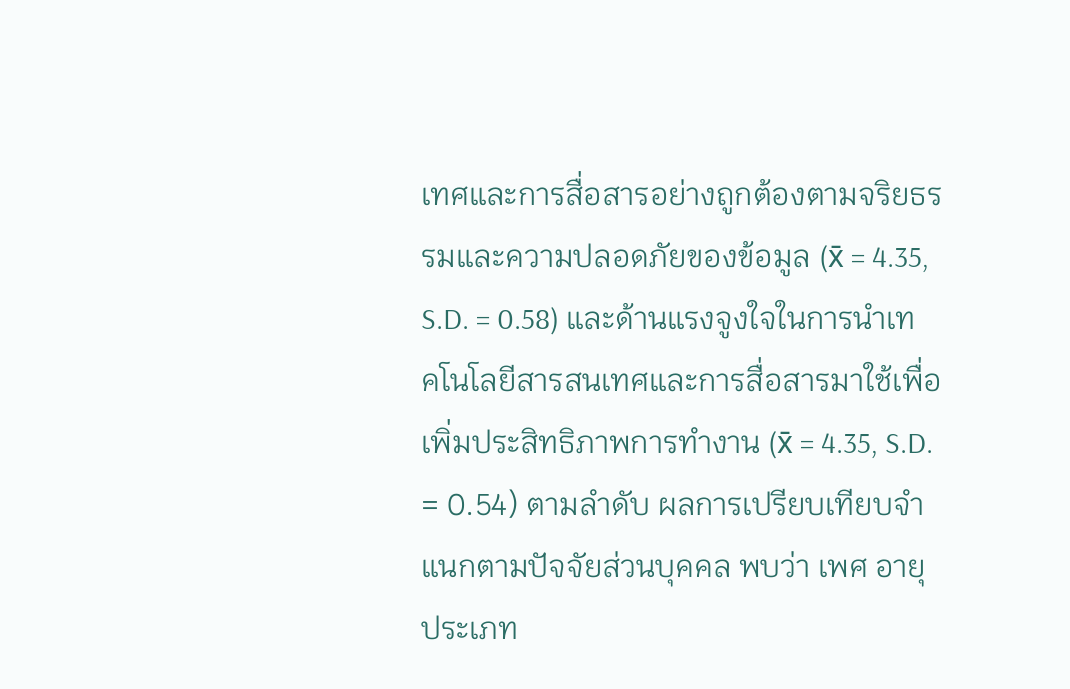เทศและการสื่อสารอย่างถูกต้องตามจริยธรรมและความปลอดภัยของข้อมูล (x̄ = 4.35, S.D. = 0.58) และด้านแรงจูงใจในการนำเทคโนโลยีสารสนเทศและการสื่อสารมาใช้เพื่อเพิ่มประสิทธิภาพการทำงาน (x̄ = 4.35, S.D. = 0.54) ตามลำดับ ผลการเปรียบเทียบจำแนกตามปัจจัยส่วนบุคคล พบว่า เพศ อายุ ประเภท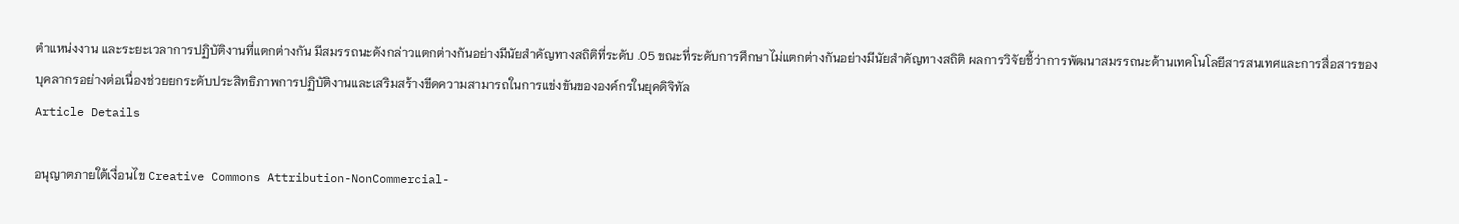ตำแหน่งงาน และระยะเวลาการปฏิบัติงานที่แตกต่างกัน มีสมรรถนะดังกล่าวแตกต่างกันอย่างมีนัยสำคัญทางสถิติที่ระดับ .05 ขณะที่ระดับการศึกษาไม่แตกต่างกันอย่างมีนัยสำคัญทางสถิติ ผลการวิจัยชี้ว่าการพัฒนาสมรรถนะด้านเทคโนโลยีสารสนเทศและการสื่อสารของบุคลากรอย่างต่อเนื่องช่วยยกระดับประสิทธิภาพการปฏิบัติงานและเสริมสร้างขีดความสามารถในการแข่งขันขององค์กรในยุคดิจิทัล
Article Details

อนุญาตภายใต้เงื่อนไข Creative Commons Attribution-NonCommercial-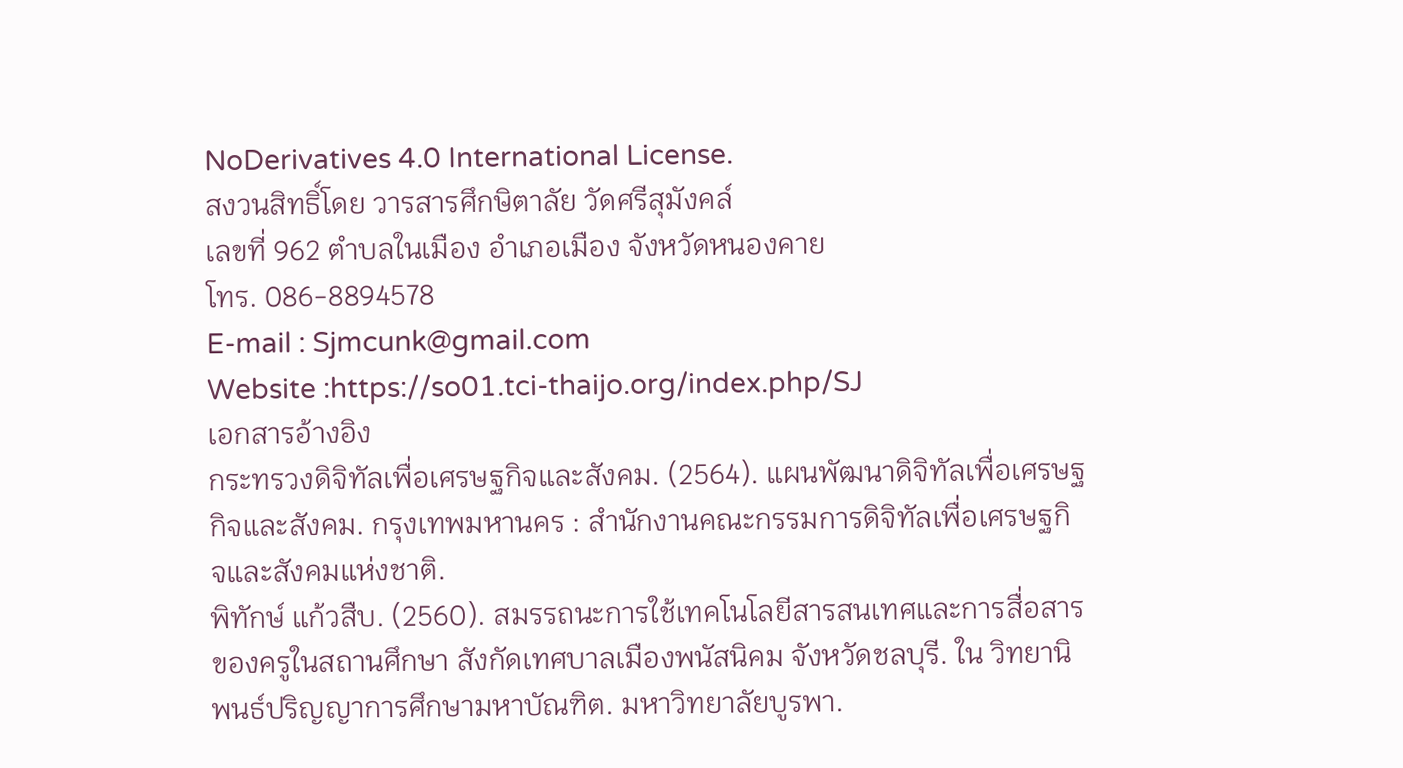NoDerivatives 4.0 International License.
สงวนสิทธิ์โดย วารสารศึกษิตาลัย วัดศรีสุมังคล์
เลขที่ 962 ตำบลในเมือง อำเภอเมือง จังหวัดหนองคาย
โทร. 086-8894578
E-mail : Sjmcunk@gmail.com
Website :https://so01.tci-thaijo.org/index.php/SJ
เอกสารอ้างอิง
กระทรวงดิจิทัลเพื่อเศรษฐกิจและสังคม. (2564). แผนพัฒนาดิจิทัลเพื่อเศรษฐกิจและสังคม. กรุงเทพมหานคร : สํานักงานคณะกรรมการดิจิทัลเพื่อเศรษฐกิจและสังคมแห่งชาติ.
พิทักษ์ แก้วสืบ. (2560). สมรรถนะการใช้เทคโนโลยีสารสนเทศและการสื่อสารของครูในสถานศึกษา สังกัดเทศบาลเมืองพนัสนิคม จังหวัดชลบุรี. ใน วิทยานิพนธ์ปริญญาการศึกษามหาบัณฑิต. มหาวิทยาลัยบูรพา.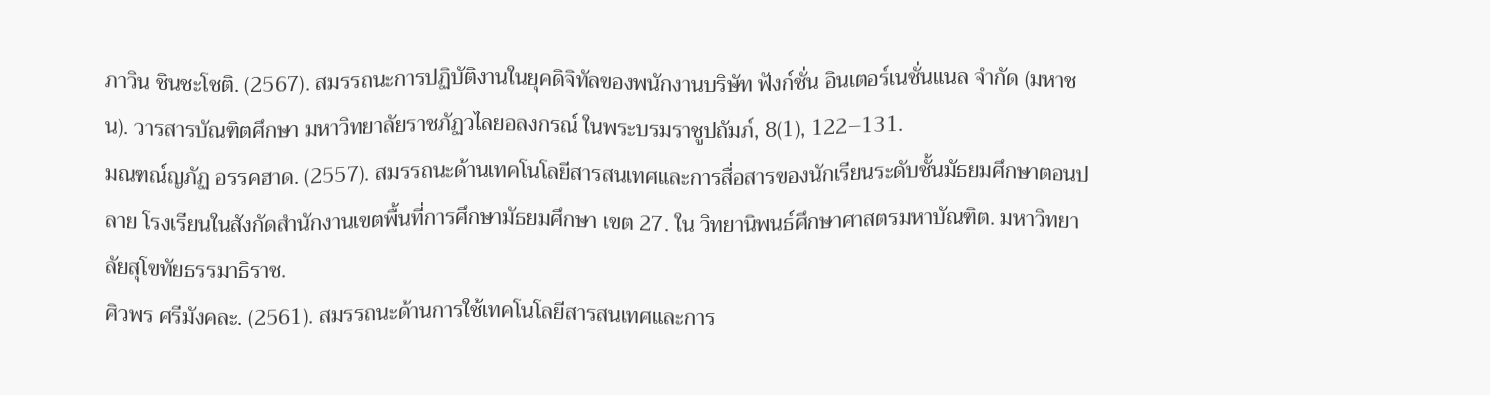ภาวิน ชินชะโชติ. (2567). สมรรถนะการปฏิบัติงานในยุคดิจิทัลของพนักงานบริษัท ฟังก์ชั่น อินเตอร์เนชั่นแนล จำกัด (มหาชน). วารสารบัณฑิตศึกษา มหาวิทยาลัยราชภัฏวไลยอลงกรณ์ ในพระบรมราชูปถัมภ์, 8(1), 122–131.
มณฑณ์ญภัฏ อรรคฮาด. (2557). สมรรถนะด้านเทคโนโลยีสารสนเทศและการสื่อสารของนักเรียนระดับชั้นมัธยมศึกษาตอนปลาย โรงเรียนในสังกัดสำนักงานเขตพื้นที่การศึกษามัธยมศึกษา เขต 27. ใน วิทยานิพนธ์ศึกษาศาสตรมหาบัณฑิต. มหาวิทยาลัยสุโขทัยธรรมาธิราช.
ศิวพร ศรีมังคละ. (2561). สมรรถนะด้านการใช้เทคโนโลยีสารสนเทศและการ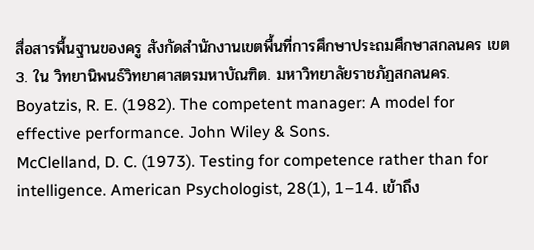สื่อสารพื้นฐานของครู สังกัดสำนักงานเขตพื้นที่การศึกษาประถมศึกษาสกลนคร เขต 3. ใน วิทยานิพนธ์วิทยาศาสตรมหาบัณฑิต. มหาวิทยาลัยราชภัฏสกลนคร.
Boyatzis, R. E. (1982). The competent manager: A model for effective performance. John Wiley & Sons.
McClelland, D. C. (1973). Testing for competence rather than for intelligence. American Psychologist, 28(1), 1–14. เข้าถึง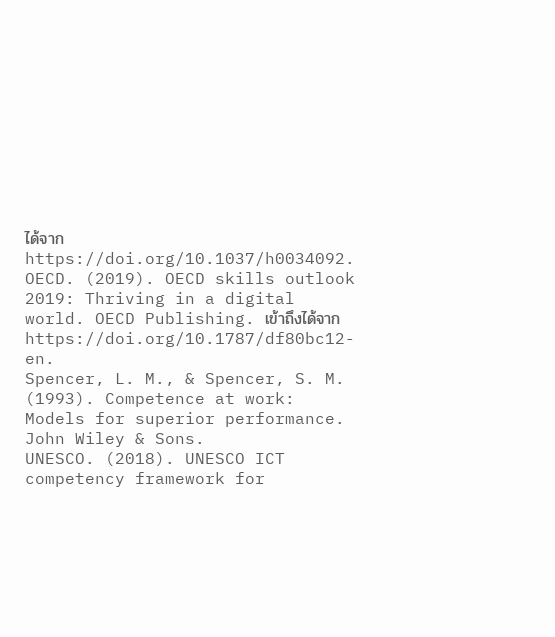ได้จาก https://doi.org/10.1037/h0034092.
OECD. (2019). OECD skills outlook 2019: Thriving in a digital world. OECD Publishing. เข้าถึงได้จาก https://doi.org/10.1787/df80bc12-en.
Spencer, L. M., & Spencer, S. M. (1993). Competence at work: Models for superior performance. John Wiley & Sons.
UNESCO. (2018). UNESCO ICT competency framework for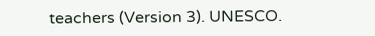teachers (Version 3). UNESCO.